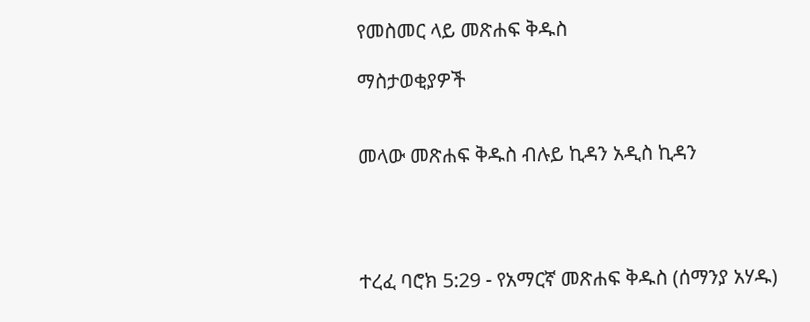የመስመር ላይ መጽሐፍ ቅዱስ

ማስታወቂያዎች


መላው መጽሐፍ ቅዱስ ብሉይ ኪዳን አዲስ ኪዳን




ተረፈ ባሮክ 5:29 - የአማርኛ መጽሐፍ ቅዱስ (ሰማንያ አሃዱ)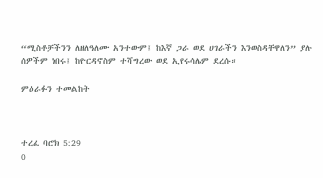“ሚስቶቻችንን ለዘለዓለሙ አንተውም፤ ከእኛ ጋራ ወደ ሀገራችን እንወስዳቸዋለን” ያሉ ሰዎችም ነበሩ፤ ከዮርዳኖስም ተሻግረው ወደ ኢየሩሳሌም ደረሱ።

ምዕራፉን ተመልከት



ተረፈ ባሮክ 5:29
0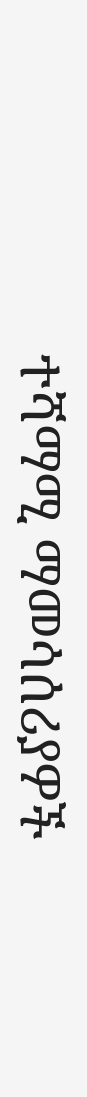ተሻማሚ ማመሳሰሪያዎች